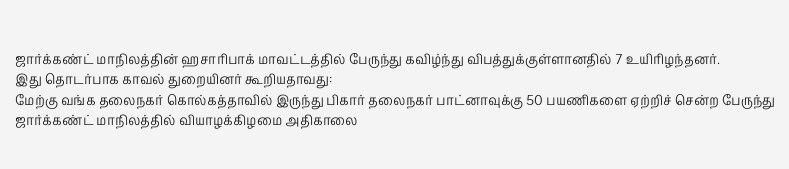ஜார்க்கண்ட் மாநிலத்தின் ஹசாரிபாக் மாவட்டத்தில் பேருந்து கவிழ்ந்து விபத்துக்குள்ளானதில் 7 உயிரிழந்தனர்.
இது தொடர்பாக காவல் துறையினர் கூறியதாவது:
மேற்கு வங்க தலைநகர் கொல்கத்தாவில் இருந்து பிகார் தலைநகர் பாட்னாவுக்கு 50 பயணிகளை ஏற்றிச் சென்ற பேருந்து ஜார்க்கண்ட் மாநிலத்தில் வியாழக்கிழமை அதிகாலை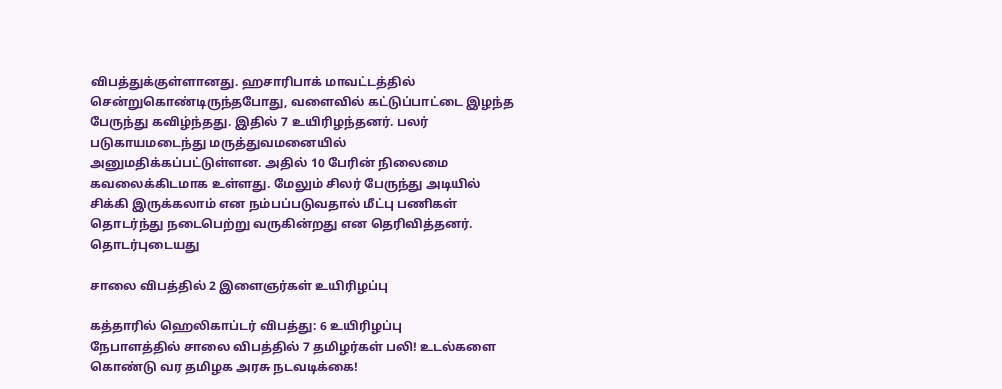விபத்துக்குள்ளானது. ஹசாரிபாக் மாவட்டத்தில் சென்றுகொண்டிருந்தபோது, வளைவில் கட்டுப்பாட்டை இழந்த பேருந்து கவிழ்ந்தது. இதில் 7 உயிரிழந்தனர். பலர் படுகாயமடைந்து மருத்துவமனையில் அனுமதிக்கப்பட்டுள்ளன. அதில் 10 பேரின் நிலைமை கவலைக்கிடமாக உள்ளது. மேலும் சிலர் பேருந்து அடியில் சிக்கி இருக்கலாம் என நம்பப்படுவதால் மீட்பு பணிகள் தொடர்ந்து நடைபெற்று வருகின்றது என தெரிவித்தனர்.
தொடர்புடையது

சாலை விபத்தில் 2 இளைஞர்கள் உயிரிழப்பு

கத்தாரில் ஹெலிகாப்டர் விபத்து: 6 உயிரிழப்பு
நேபாளத்தில் சாலை விபத்தில் 7 தமிழர்கள் பலி! உடல்களை கொண்டு வர தமிழக அரசு நடவடிக்கை!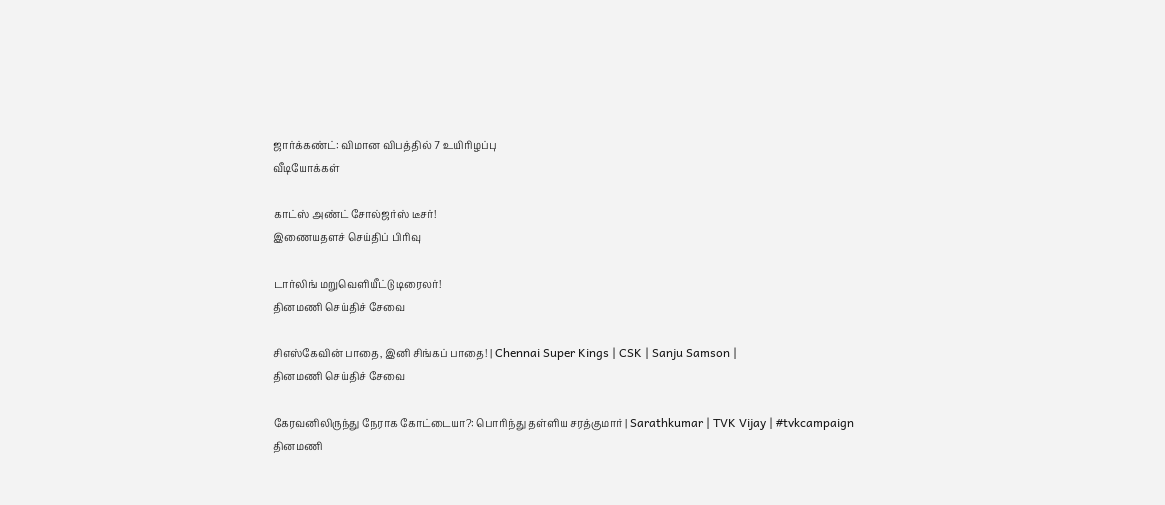ஜார்க்கண்ட்: விமான விபத்தில் 7 உயிரிழப்பு
வீடியோக்கள்

காட்ஸ் அண்ட் சோல்ஜர்ஸ் டீசர்!
இணையதளச் செய்திப் பிரிவு

டார்லிங் மறுவெளியீட்டு டிரைலர்!
தினமணி செய்திச் சேவை

சிஎஸ்கேவின் பாதை, இனி சிங்கப் பாதை! | Chennai Super Kings | CSK | Sanju Samson |
தினமணி செய்திச் சேவை

கேரவனிலிருந்து நேராக கோட்டையா?: பொரிந்து தள்ளிய சரத்குமார் | Sarathkumar | TVK Vijay | #tvkcampaign
தினமணி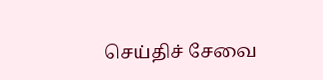செய்திச் சேவை